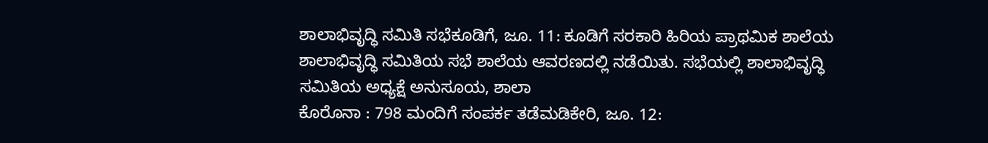ಶಾಲಾಭಿವೃದ್ಧಿ ಸಮಿತಿ ಸಭೆಕೂಡಿಗೆ, ಜೂ. 11: ಕೂಡಿಗೆ ಸರಕಾರಿ ಹಿರಿಯ ಪ್ರಾಥಮಿಕ ಶಾಲೆಯ ಶಾಲಾಭಿವೃದ್ಧಿ ಸಮಿತಿಯ ಸಭೆ ಶಾಲೆಯ ಆವರಣದಲ್ಲಿ ನಡೆಯಿತು. ಸಭೆಯಲ್ಲಿ ಶಾಲಾಭಿವೃದ್ಧಿ ಸಮಿತಿಯ ಅಧ್ಯಕ್ಷೆ ಅನುಸೂಯ, ಶಾಲಾ
ಕೊರೊನಾ : 798 ಮಂದಿಗೆ ಸಂಪರ್ಕ ತಡೆಮಡಿಕೇರಿ, ಜೂ. 12: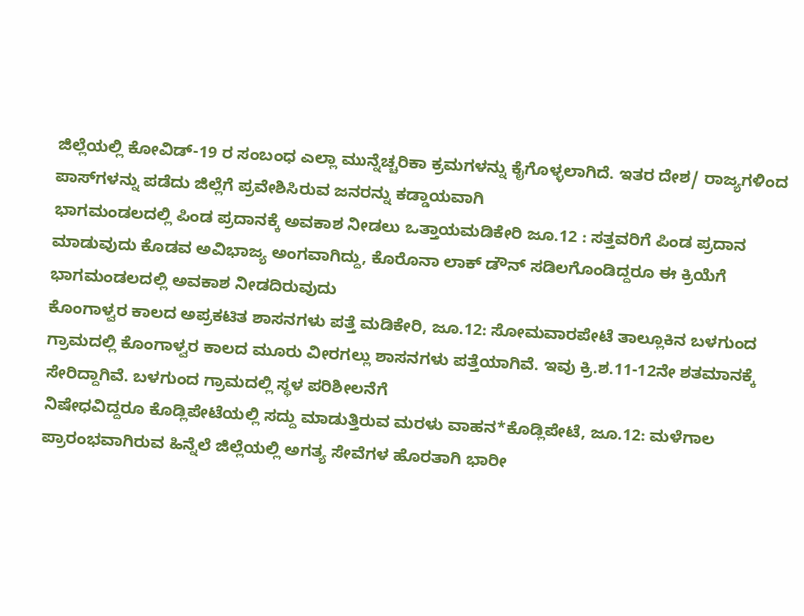ಜಿಲ್ಲೆಯಲ್ಲಿ ಕೋವಿಡ್-19 ರ ಸಂಬಂಧ ಎಲ್ಲಾ ಮುನ್ನೆಚ್ಚರಿಕಾ ಕ್ರಮಗಳನ್ನು ಕೈಗೊಳ್ಳಲಾಗಿದೆ. ಇತರ ದೇಶ/ ರಾಜ್ಯಗಳಿಂದ ಪಾಸ್‍ಗಳನ್ನು ಪಡೆದು ಜಿಲ್ಲೆಗೆ ಪ್ರವೇಶಿಸಿರುವ ಜನರನ್ನು ಕಡ್ಡಾಯವಾಗಿ
ಭಾಗಮಂಡಲದಲ್ಲಿ ಪಿಂಡ ಪ್ರದಾನಕ್ಕೆ ಅವಕಾಶ ನೀಡಲು ಒತ್ತಾಯಮಡಿಕೇರಿ ಜೂ.12 : ಸತ್ತವರಿಗೆ ಪಿಂಡ ಪ್ರದಾನ ಮಾಡುವುದು ಕೊಡವ ಅವಿಭಾಜ್ಯ ಅಂಗವಾಗಿದ್ದು, ಕೊರೊನಾ ಲಾಕ್ ಡೌನ್ ಸಡಿಲಗೊಂಡಿದ್ದರೂ ಈ ಕ್ರಿಯೆಗೆ ಭಾಗಮಂಡಲದಲ್ಲಿ ಅವಕಾಶ ನೀಡದಿರುವುದು
ಕೊಂಗಾಳ್ವರ ಕಾಲದ ಅಪ್ರಕಟಿತ ಶಾಸನಗಳು ಪತ್ತೆ ಮಡಿಕೇರಿ, ಜೂ.12: ಸೋಮವಾರಪೇಟೆ ತಾಲ್ಲೂಕಿನ ಬಳಗುಂದ ಗ್ರಾಮದಲ್ಲಿ ಕೊಂಗಾಳ್ವರ ಕಾಲದ ಮೂರು ವೀರಗಲ್ಲು ಶಾಸನಗಳು ಪತ್ತೆಯಾಗಿವೆ. ಇವು ಕ್ರಿ.ಶ.11-12ನೇ ಶತಮಾನಕ್ಕೆ ಸೇರಿದ್ದಾಗಿವೆ. ಬಳಗುಂದ ಗ್ರಾಮದಲ್ಲಿ ಸ್ಥಳ ಪರಿಶೀಲನೆಗೆ
ನಿಷೇಧವಿದ್ದರೂ ಕೊಡ್ಲಿಪೇಟೆಯಲ್ಲಿ ಸದ್ದು ಮಾಡುತ್ತಿರುವ ಮರಳು ವಾಹನ*ಕೊಡ್ಲಿಪೇಟೆ, ಜೂ.12: ಮಳೆಗಾಲ ಪ್ರಾರಂಭವಾಗಿರುವ ಹಿನ್ನೆಲೆ ಜಿಲ್ಲೆಯಲ್ಲಿ ಅಗತ್ಯ ಸೇವೆಗಳ ಹೊರತಾಗಿ ಭಾರೀ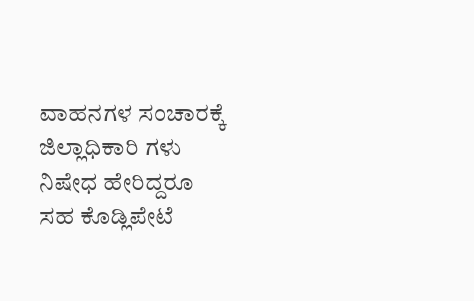ವಾಹನಗಳ ಸಂಚಾರಕ್ಕೆ ಜಿಲ್ಲಾಧಿಕಾರಿ ಗಳು ನಿಷೇಧ ಹೇರಿದ್ದರೂ ಸಹ ಕೊಡ್ಲಿಪೇಟೆ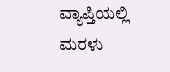ವ್ಯಾಪ್ತಿಯಲ್ಲಿ ಮರಳು